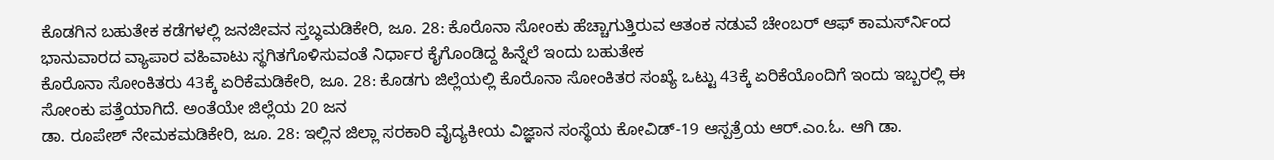ಕೊಡಗಿನ ಬಹುತೇಕ ಕಡೆಗಳಲ್ಲಿ ಜನಜೀವನ ಸ್ತಬ್ಧಮಡಿಕೇರಿ, ಜೂ. 28: ಕೊರೊನಾ ಸೋಂಕು ಹೆಚ್ಚಾಗುತ್ತಿರುವ ಆತಂಕ ನಡುವೆ ಚೇಂಬರ್ ಆಫ್ ಕಾಮರ್ಸ್‍ನಿಂದ ಭಾನುವಾರದ ವ್ಯಾಪಾರ ವಹಿವಾಟು ಸ್ಥಗಿತಗೊಳಿಸುವಂತೆ ನಿರ್ಧಾರ ಕೈಗೊಂಡಿದ್ದ ಹಿನ್ನೆಲೆ ಇಂದು ಬಹುತೇಕ
ಕೊರೊನಾ ಸೋಂಕಿತರು 43ಕ್ಕೆ ಏರಿಕೆಮಡಿಕೇರಿ, ಜೂ. 28: ಕೊಡಗು ಜಿಲ್ಲೆಯಲ್ಲಿ ಕೊರೊನಾ ಸೋಂಕಿತರ ಸಂಖ್ಯೆ ಒಟ್ಟು 43ಕ್ಕೆ ಏರಿಕೆಯೊಂದಿಗೆ ಇಂದು ಇಬ್ಬರಲ್ಲಿ ಈ ಸೋಂಕು ಪತ್ತೆಯಾಗಿದೆ. ಅಂತೆಯೇ ಜಿಲ್ಲೆಯ 20 ಜನ
ಡಾ. ರೂಪೇಶ್ ನೇಮಕಮಡಿಕೇರಿ, ಜೂ. 28: ಇಲ್ಲಿನ ಜಿಲ್ಲಾ ಸರಕಾರಿ ವೈದ್ಯಕೀಯ ವಿಜ್ಞಾನ ಸಂಸ್ಥೆಯ ಕೋವಿಡ್-19 ಆಸ್ಪತ್ರೆಯ ಆರ್.ಎಂ.ಓ. ಆಗಿ ಡಾ.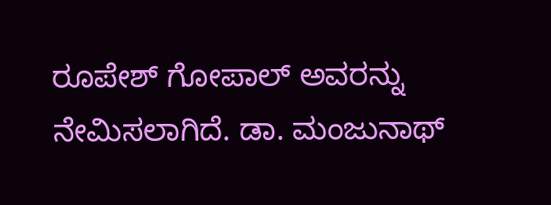ರೂಪೇಶ್ ಗೋಪಾಲ್ ಅವರನ್ನು ನೇಮಿಸಲಾಗಿದೆ. ಡಾ. ಮಂಜುನಾಥ್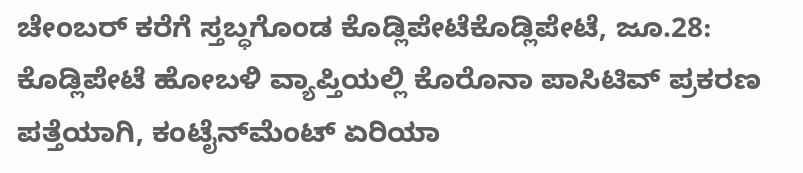ಚೇಂಬರ್ ಕರೆಗೆ ಸ್ತಬ್ಧಗೊಂಡ ಕೊಡ್ಲಿಪೇಟೆಕೊಡ್ಲಿಪೇಟೆ, ಜೂ.28: ಕೊಡ್ಲಿಪೇಟೆ ಹೋಬಳಿ ವ್ಯಾಪ್ತಿಯಲ್ಲಿ ಕೊರೊನಾ ಪಾಸಿಟಿವ್ ಪ್ರಕರಣ ಪತ್ತೆಯಾಗಿ, ಕಂಟೈನ್‍ಮೆಂಟ್ ಏರಿಯಾ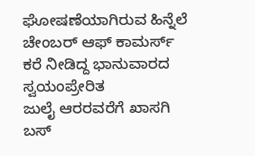ಘೋಷಣೆಯಾಗಿರುವ ಹಿನ್ನೆಲೆ ಚೇಂಬರ್ ಆಫ್ ಕಾಮರ್ಸ್ ಕರೆ ನೀಡಿದ್ದ ಭಾನುವಾರದ ಸ್ವಯಂಪ್ರೇರಿತ
ಜುಲೈ ಆರರವರೆಗೆ ಖಾಸಗಿ ಬಸ್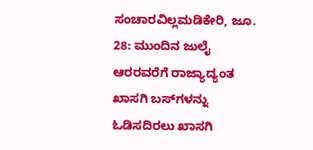ಸಂಚಾರವಿಲ್ಲಮಡಿಕೇರಿ, ಜೂ. 28: ಮುಂದಿನ ಜುಲೈ ಆರರವರೆಗೆ ರಾಜ್ಯಾದ್ಯಂತ ಖಾಸಗಿ ಬಸ್‍ಗಳನ್ನು ಓಡಿಸದಿರಲು ಖಾಸಗಿ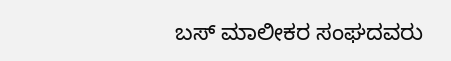ಬಸ್ ಮಾಲೀಕರ ಸಂಘದವರು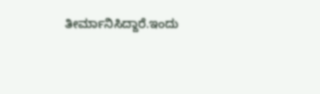ತೀರ್ಮಾನಿಸಿದ್ದಾರೆ.ಇಂದು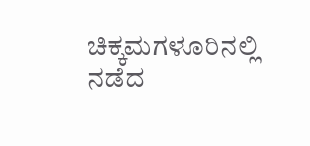ಚಿಕ್ಕಮಗಳೂರಿನಲ್ಲಿ ನಡೆದ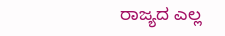ರಾಜ್ಯದ ಎಲ್ಲ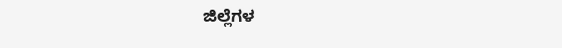ಜಿಲ್ಲೆಗಳ